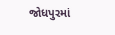જોધપુરમાં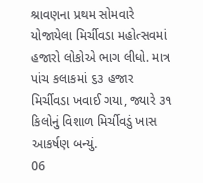શ્રાવણના પ્રથમ સોમવારે યોજાયેલા મિર્ચીવડા મહોત્સવમાં હજારો લોકોએ ભાગ લીધો. માત્ર પાંચ કલાકમાં ૬૩ હજાર મિર્ચીવડા ખવાઈ ગયા, જ્યારે ૩૧ કિલોનું વિશાળ મિર્ચીવડું ખાસ આકર્ષણ બન્યું.
06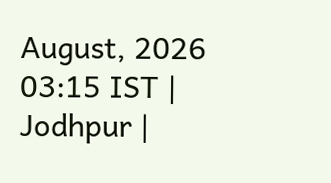August, 2026 03:15 IST | Jodhpur |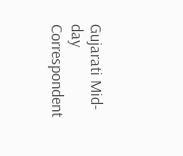Gujarati Mid-day Correspondent